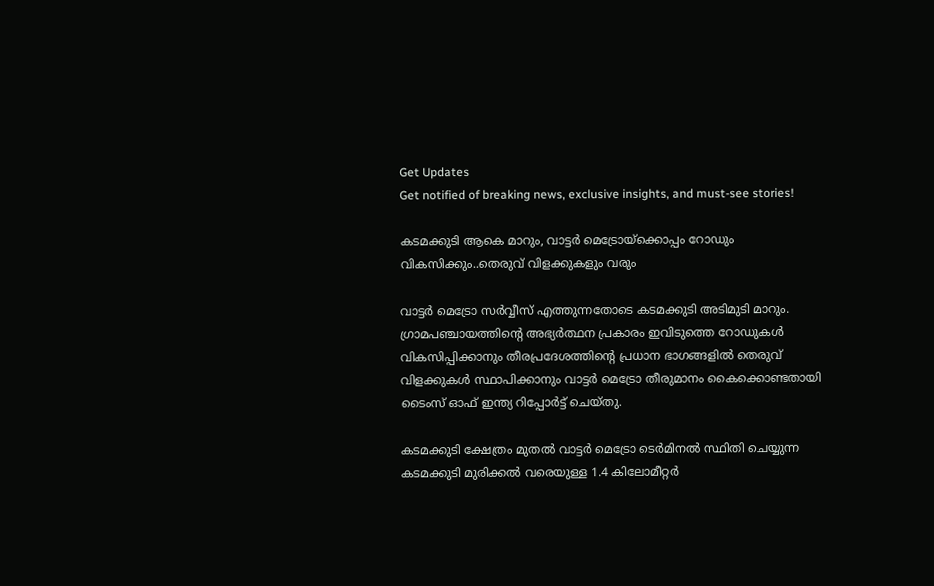Get Updates
Get notified of breaking news, exclusive insights, and must-see stories!

കടമക്കുടി ആകെ മാറും, വാട്ടർ മെട്രോയ്ക്കൊപ്പം റോഡും വികസിക്കും..തെരുവ് വിളക്കുകളും വരും

വാട്ടർ മെട്രോ സർവ്വീസ് എത്തുന്നതോടെ കടമക്കുടി അടിമുടി മാറും. ഗ്രാമപഞ്ചായത്തിന്റെ അഭ്യർത്ഥന പ്രകാരം ഇവിടുത്തെ റോഡുകൾ വികസിപ്പിക്കാനും തീരപ്രദേശത്തിൻ്റെ പ്രധാന ഭാഗങ്ങളിൽ തെരുവ് വിളക്കുകൾ സ്ഥാപിക്കാനും വാട്ടർ മെട്രോ തീരുമാനം കൈക്കൊണ്ടതായി ടൈംസ് ഓഫ് ഇന്ത്യ റിപ്പോർട്ട് ചെയ്തു.

കടമക്കുടി ക്ഷേത്രം മുതൽ വാട്ടർ മെട്രോ ടെർമിനൽ സ്ഥിതി ചെയ്യുന്ന കടമക്കുടി മുരിക്കൽ വരെയുള്ള 1.4 കിലോമീറ്റർ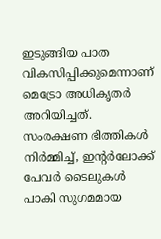ഇടുങ്ങിയ പാത വികസിപ്പിക്കുമെന്നാണ് മെട്രോ അധികൃതർ അറിയിച്ചത്. സംരക്ഷണ ഭിത്തികൾ നിർമ്മിച്ച്, ഇന്റർലോക്ക് പേവർ ടൈലുകൾ പാകി സുഗമമായ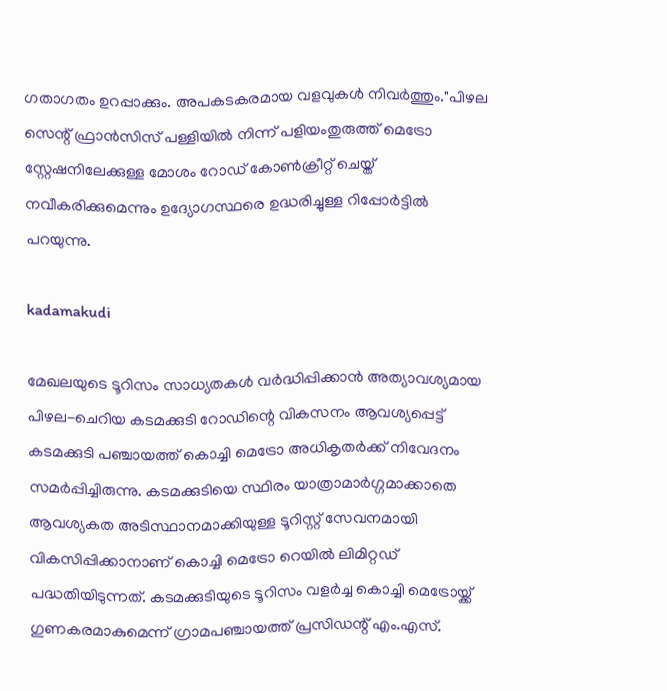ഗതാഗതം ഉറപ്പാക്കും. അപകടകരമായ വളവുകൾ നിവർത്തും."പിഴല സെന്റ് ഫ്രാൻസിസ് പള്ളിയിൽ നിന്ന് പളിയംതുരുത്ത് മെട്രോ സ്റ്റേഷനിലേക്കുള്ള മോശം റോഡ് കോൺക്രീറ്റ് ചെയ്ത് നവീകരിക്കുമെന്നും ഉദ്യോഗസ്ഥരെ ഉദ്ധരിച്ചുള്ള റിപ്പോർട്ടിൽ പറയുന്നു.

kadamakudi

മേഖലയുടെ ടൂറിസം സാധ്യതകൾ വർദ്ധിപ്പിക്കാൻ അത്യാവശ്യമായ പിഴല-ചെറിയ കടമക്കുടി റോഡിന്റെ വികസനം ആവശ്യപ്പെട്ട് കടമക്കുടി പഞ്ചായത്ത് കൊച്ചി മെട്രോ അധികൃതർക്ക് നിവേദനം സമർപ്പിച്ചിരുന്നു. കടമക്കുടിയെ സ്ഥിരം യാത്രാമാർഗ്ഗമാക്കാതെ ആവശ്യകത അടിസ്ഥാനമാക്കിയുള്ള ടൂറിസ്റ്റ് സേവനമായി വികസിപ്പിക്കാനാണ് കൊച്ചി മെട്രോ റെയിൽ ലിമിറ്റഡ് പദ്ധതിയിടുന്നത്. കടമക്കുടിയുടെ ടൂറിസം വളർച്ച കൊച്ചി മെട്രോയ്ക്ക് ഗുണകരമാകുമെന്ന് ഗ്രാമപഞ്ചായത്ത് പ്രസിഡന്റ് എം.എസ്.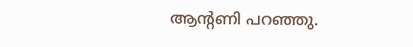ആന്റണി പറഞ്ഞു.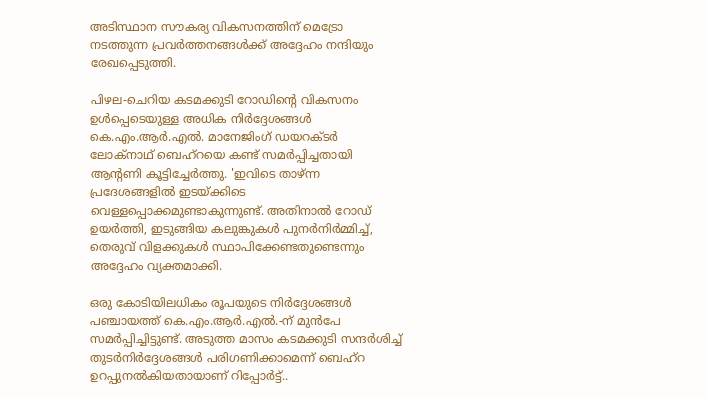അടിസ്ഥാന സൗകര്യ വികസനത്തിന് മെട്രോ നടത്തുന്ന പ്രവർത്തനങ്ങൾക്ക് അദ്ദേഹം നന്ദിയും രേഖപ്പെടുത്തി.

പിഴല-ചെറിയ കടമക്കുടി റോഡിന്റെ വികസനം ഉൾപ്പെടെയുള്ള അധിക നിർദ്ദേശങ്ങൾ കെ.എം.ആർ.എൽ. മാനേജിംഗ് ഡയറക്ടർ ലോക്നാഥ് ബെഹ്‌റയെ കണ്ട് സമർപ്പിച്ചതായി ആന്റണി കൂട്ടിച്ചേർത്തു. 'ഇവിടെ താഴ്ന്ന പ്രദേശങ്ങളിൽ ഇടയ്ക്കിടെ വെള്ളപ്പൊക്കമുണ്ടാകുന്നുണ്ട്. അതിനാൽ റോഡ് ഉയർത്തി, ഇടുങ്ങിയ കലുങ്കുകൾ പുനർനിർമ്മിച്ച്, തെരുവ് വിളക്കുകൾ സ്ഥാപിക്കേണ്ടതുണ്ടെന്നും അദ്ദേഹം വ്യക്തമാക്കി.

ഒരു കോടിയിലധികം രൂപയുടെ നിർദ്ദേശങ്ങൾ പഞ്ചായത്ത് കെ.എം.ആർ.എൽ.-ന് മുൻപേ സമർപ്പിച്ചിട്ടുണ്ട്. അടുത്ത മാസം കടമക്കുടി സന്ദർശിച്ച് തുടർനിർദ്ദേശങ്ങൾ പരിഗണിക്കാമെന്ന് ബെഹ്‌റ ഉറപ്പുനൽകിയതായാണ് റിപ്പോർട്ട്..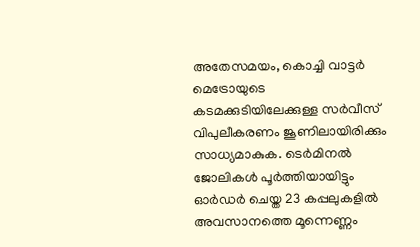അതേസമയം, കൊച്ചി വാട്ടർ മെട്രോയുടെ കടമക്കുടിയിലേക്കുള്ള സർവീസ് വിപുലീകരണം ജൂണിലായിരിക്കും സാധ്യമാകുക. ടെർമിനൽ ജോലികൾ പൂർത്തിയായിട്ടും ഓർഡർ ചെയ്ത 23 കപ്പലുകളിൽ അവസാനത്തെ മൂന്നെണ്ണം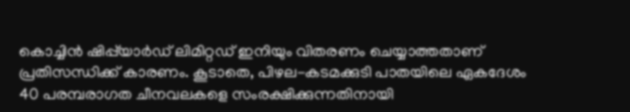കൊച്ചിൻ ഷിപ്പ്‌യാർഡ് ലിമിറ്റഡ് ഇനിയും വിതരണം ചെയ്യാത്തതാണ് പ്രതിസന്ധിക്ക് കാരണം. കൂടാതെ, പിഴല-കടമക്കുടി പാതയിലെ ഏകദേശം 40 പരമ്പരാഗത ചീനവലകളെ സംരക്ഷിക്കുന്നതിനായി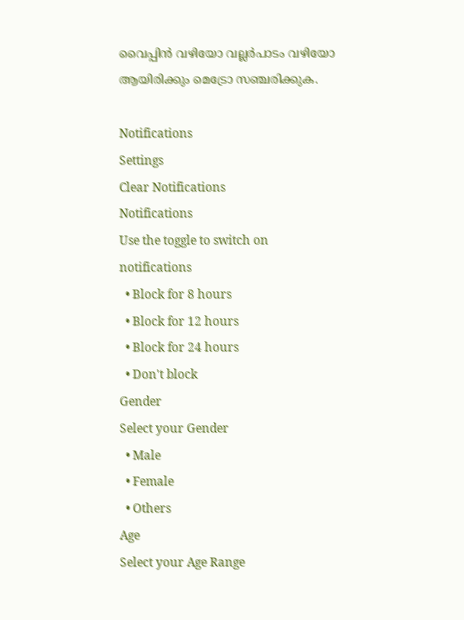വൈപ്പിൻ വഴിയോ വല്ലർപാടം വഴിയോ ആയിരിക്കും മെട്രോ സഞ്ചരിക്കുക.

Notifications
Settings
Clear Notifications
Notifications
Use the toggle to switch on notifications
  • Block for 8 hours
  • Block for 12 hours
  • Block for 24 hours
  • Don't block
Gender
Select your Gender
  • Male
  • Female
  • Others
Age
Select your Age Range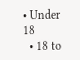• Under 18
  • 18 to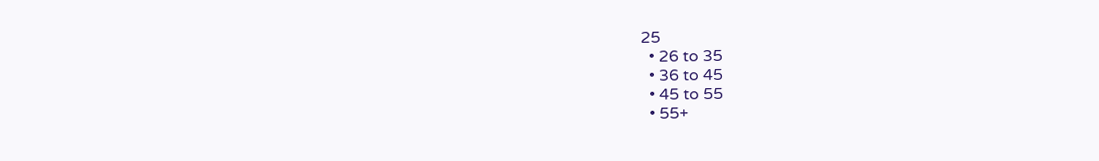25
  • 26 to 35
  • 36 to 45
  • 45 to 55
  • 55+